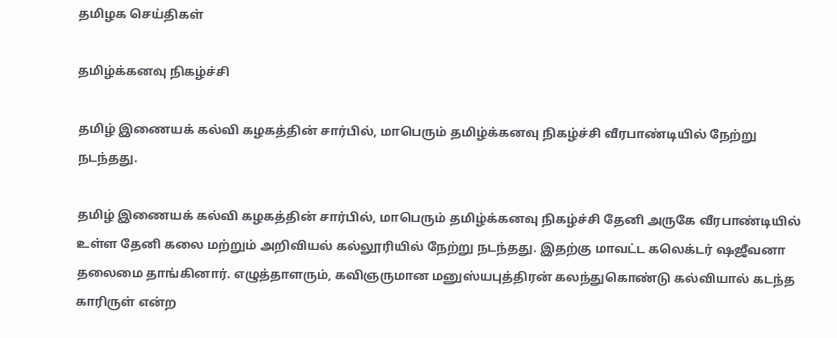தமிழக செய்திகள்

தமிழ்க்கனவு நிகழ்ச்சி

தமிழ் இணையக் கல்வி கழகத்தின் சார்பில், மாபெரும் தமிழ்க்கனவு நிகழ்ச்சி வீரபாண்டியில் நேற்று நடந்தது.

தமிழ் இணையக் கல்வி கழகத்தின் சார்பில், மாபெரும் தமிழ்க்கனவு நிகழ்ச்சி தேனி அருகே வீரபாண்டியில் உள்ள தேனி கலை மற்றும் அறிவியல் கல்லூரியில் நேற்று நடந்தது. இதற்கு மாவட்ட கலெக்டர் ஷஜீவனா தலைமை தாங்கினார். எழுத்தாளரும், கவிஞருமான மனுஸ்யபுத்திரன் கலந்துகொண்டு கல்வியால் கடந்த காரிருள் என்ற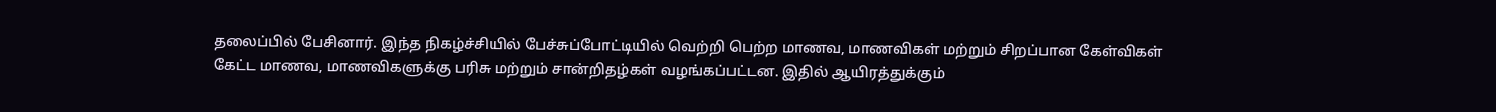தலைப்பில் பேசினார். இந்த நிகழ்ச்சியில் பேச்சுப்போட்டியில் வெற்றி பெற்ற மாணவ, மாணவிகள் மற்றும் சிறப்பான கேள்விகள் கேட்ட மாணவ, மாணவிகளுக்கு பரிசு மற்றும் சான்றிதழ்கள் வழங்கப்பட்டன. இதில் ஆயிரத்துக்கும்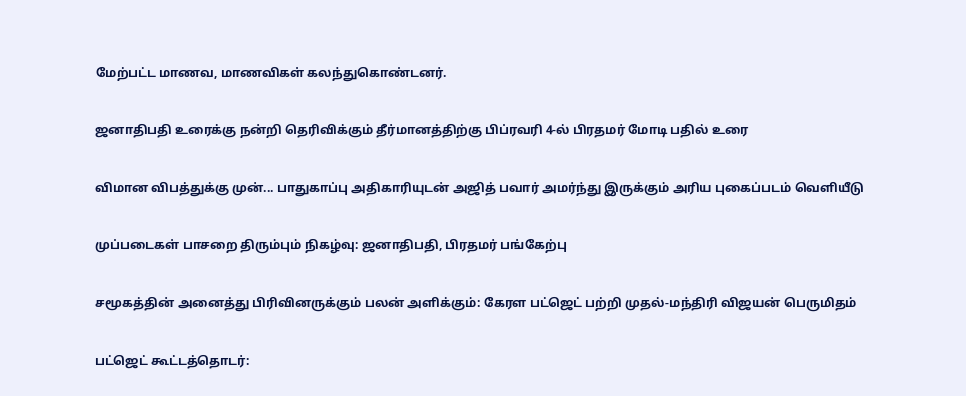மேற்பட்ட மாணவ, மாணவிகள் கலந்துகொண்டனர்.

ஜனாதிபதி உரைக்கு நன்றி தெரிவிக்கும் தீர்மானத்திற்கு பிப்ரவரி 4-ல் பிரதமர் மோடி பதில் உரை

விமான விபத்துக்கு முன்... பாதுகாப்பு அதிகாரியுடன் அஜித் பவார் அமர்ந்து இருக்கும் அரிய புகைப்படம் வெளியீடு

முப்படைகள் பாசறை திரும்பும் நிகழ்வு: ஜனாதிபதி, பிரதமர் பங்கேற்பு

சமூகத்தின் அனைத்து பிரிவினருக்கும் பலன் அளிக்கும்: கேரள பட்ஜெட் பற்றி முதல்-மந்திரி விஜயன் பெருமிதம்

பட்ஜெட் கூட்டத்தொடர்: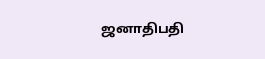ஜனாதிபதி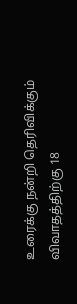உரைக்கு நன்றி தெரிவிக்கும் விவாதத்திற்கு 18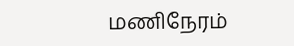மணிநேரம்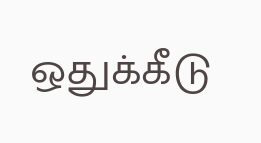ஒதுக்கீடு